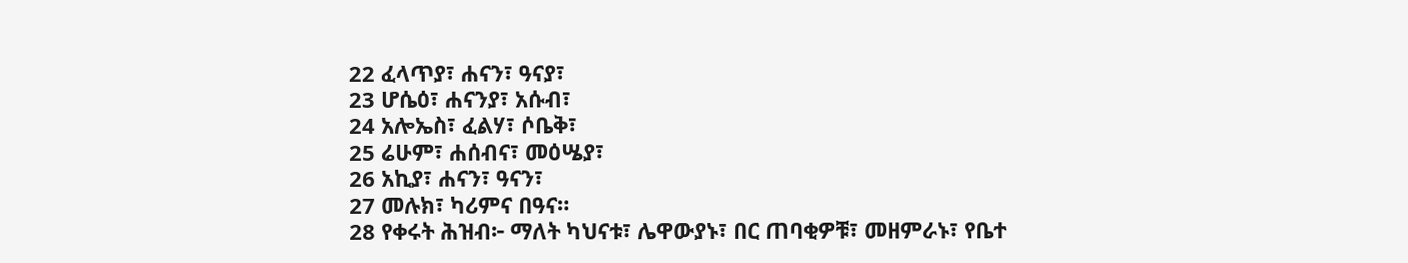22 ፈላጥያ፣ ሐናን፣ ዓናያ፣
23 ሆሴዕ፣ ሐናንያ፣ አሱብ፣
24 አሎኤስ፣ ፈልሃ፣ ሶቤቅ፣
25 ሬሁም፣ ሐሰብና፣ መዕሤያ፣
26 አኪያ፣ ሐናን፣ ዓናን፣
27 መሉክ፣ ካሪምና በዓና።
28 የቀሩት ሕዝብ፦ ማለት ካህናቱ፣ ሌዋውያኑ፣ በር ጠባቂዎቹ፣ መዘምራኑ፣ የቤተ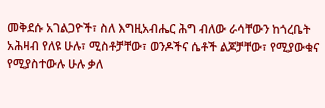መቅደሱ አገልጋዮች፣ ስለ እግዚአብሔር ሕግ ብለው ራሳቸውን ከጎረቤት አሕዛብ የለዩ ሁሉ፣ ሚስቶቻቸው፣ ወንዶችና ሴቶች ልጆቻቸው፣ የሚያውቁና የሚያስተውሉ ሁሉ ቃለ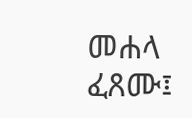መሐላ ፈጸሙ፤